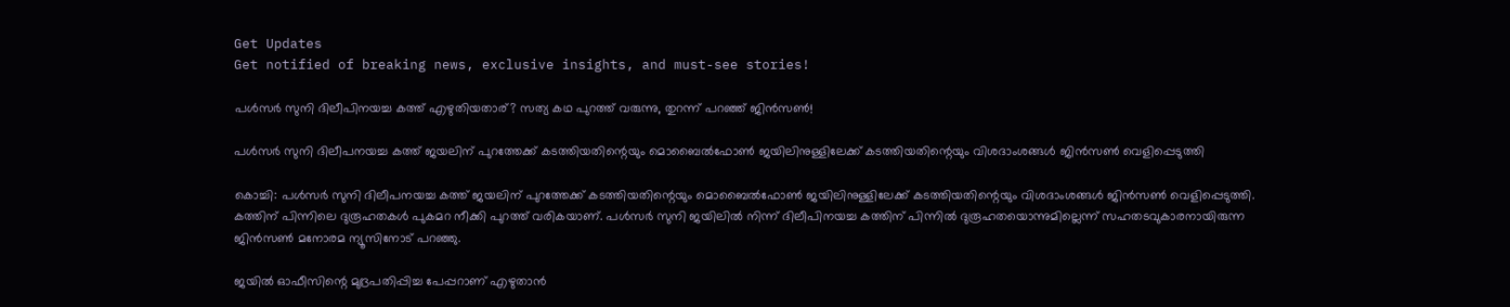Get Updates
Get notified of breaking news, exclusive insights, and must-see stories!

പൾസർ സുനി ദിലീപിനയച്ച കത്ത് എഴുതിയതാര്? സത്യ കഥ പുറത്ത് വരുന്നു, തുറന്ന് പറഞ്ഞ് ജിൻസൺ!

പൾസർ സുനി ദിലീപനയച്ച കത്ത് ജയലിന് പുറത്തേക്ക് കടത്തിയതിന്റെയും മൊബൈൽഫോൺ ജയിലിനുള്ളിലേക്ക് കടത്തിയതിന്റെയും വിശദാംശങ്ങൾ ജിൻസൺ വെളിപ്പെടുത്തി

കൊച്ചി: പൾസർ സുനി ദിലീപനയച്ച കത്ത് ജയലിന് പുറത്തേക്ക് കടത്തിയതിന്റെയും മൊബൈൽഫോൺ ജയിലിനുള്ളിലേക്ക് കടത്തിയതിന്റെയും വിശദാംശങ്ങൾ ജിൻസൺ വെളിപ്പെടുത്തി. കത്തിന് പിന്നിലെ ദുരൂഹതകൾ പുകമറ നീക്കി പുറത്ത് വരികയാണ്. പൾസർ സുനി ജയിലിൽ നിന്ന് ദിലീപിനയച്ച കത്തിന് പിന്നിൽ ദുരൂഹതയൊന്നുമില്ലെന്ന് സഹതടവുകാരനായിരുന്ന ജിൻസൺ മനോരമ ന്യൂസിനോട് പറഞ്ഞു.

ജയില്‍ ഓഫീസിന്റെ മുദ്രപതിപ്പിച്ച പേപ്പറാണ് എഴുതാൻ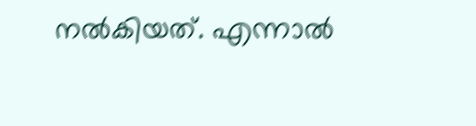നൽകിയത്. എന്നാല്‍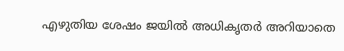എഴുതിയ ശേഷം ജയിൽ അധികൃതർ അറിയാതെ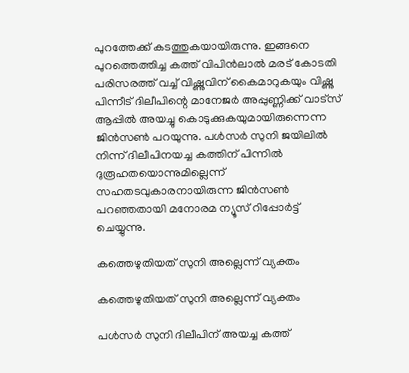പുറത്തേക്ക് കടത്തുകയായിരുന്നു. ഇങ്ങനെ പുറത്തെത്തിച്ച കത്ത് വിപിൻലാൽ മരട് കോടതി പരിസരത്ത് വച്ച് വിഷ്ണുവിന് കൈമാറുകയും വിഷ്ണു പിന്നീട് ദിലീപിന്റെ മാനേജർ അപ്പുണ്ണിക്ക് വാട്സ് ആപ്പിൽ അയച്ചു കൊടുക്കുകയുമായിരുന്നെന്ന ജിൻസൺ പറയുന്നു. പൾസർ സുനി ജയിലിൽ നിന്ന് ദിലീപിനയച്ച കത്തിന് പിന്നിൽ ദുരൂഹതയൊന്നുമില്ലെന്ന് സഹതടവുകാരനായിരുന്ന ജിൻസൺ പറഞ്ഞതായി മനോരമ ന്യൂസ് റിപ്പോർട്ട് ചെയ്യുന്നു.

കത്തെഴുതിയത് സുനി അല്ലെന്ന് വ്യക്തം

കത്തെഴുതിയത് സുനി അല്ലെന്ന് വ്യക്തം

പൾസർ സുനി ദിലീപിന് അയച്ച കത്ത്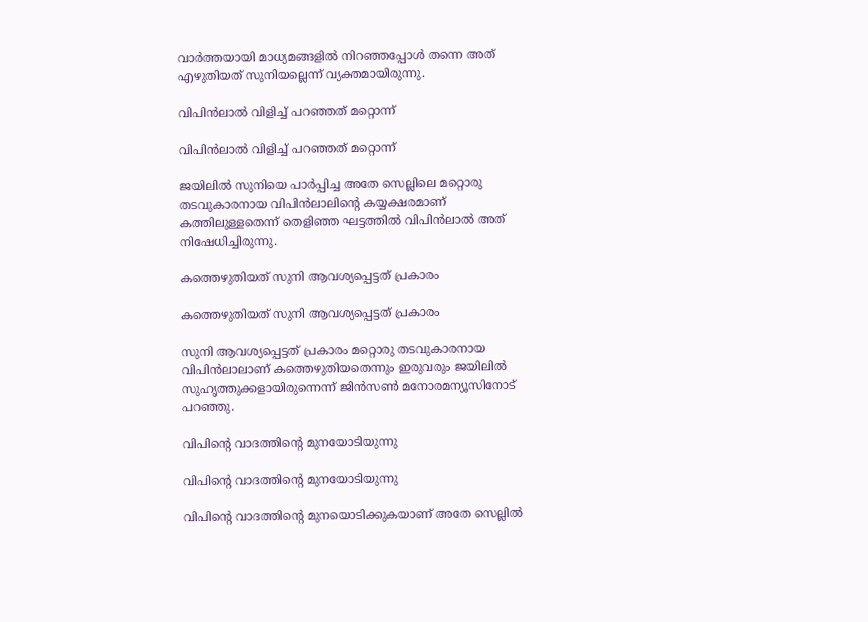വാർത്തയായി മാധ്യമങ്ങളിൽ നിറഞ്ഞപ്പോൾ തന്നെ അത് എഴുതിയത് സുനിയല്ലെന്ന് വ്യക്തമായിരുന്നു.

വിപിൻലാൽ വിളിച്ച് പറഞ്ഞത് മറ്റൊന്ന്

വിപിൻലാൽ വിളിച്ച് പറഞ്ഞത് മറ്റൊന്ന്

ജയിലിൽ സുനിയെ പാർപ്പിച്ച അതേ സെല്ലിലെ മറ്റൊരു തടവുകാരനായ വിപിൻലാലിന്റെ കയ്യക്ഷരമാണ് കത്തിലുള്ളതെന്ന് തെളിഞ്ഞ ഘട്ടത്തിൽ വിപിൻലാൽ അത് നിഷേധിച്ചിരുന്നു.

കത്തെഴുതിയത് സുനി ആവശ്യപ്പെട്ടത് പ്രകാരം

കത്തെഴുതിയത് സുനി ആവശ്യപ്പെട്ടത് പ്രകാരം

സുനി ആവശ്യപ്പെട്ടത് പ്രകാരം മറ്റൊരു തടവുകാരനായ വിപിൻലാലാണ് കത്തെഴുതിയതെന്നും ഇരുവരും ജയിലിൽ സുഹൃത്തുക്കളായിരുന്നെന്ന് ജിൻസൺ മനോരമന്യൂസിനോട് പറഞ്ഞു.

വിപിന്റെ വാദത്തിന്റെ മുനയോടിയുന്നു

വിപിന്റെ വാദത്തിന്റെ മുനയോടിയുന്നു

വിപിന്റെ വാദത്തിന്റെ മുനയൊടിക്കുകയാണ് അതേ സെല്ലില്‍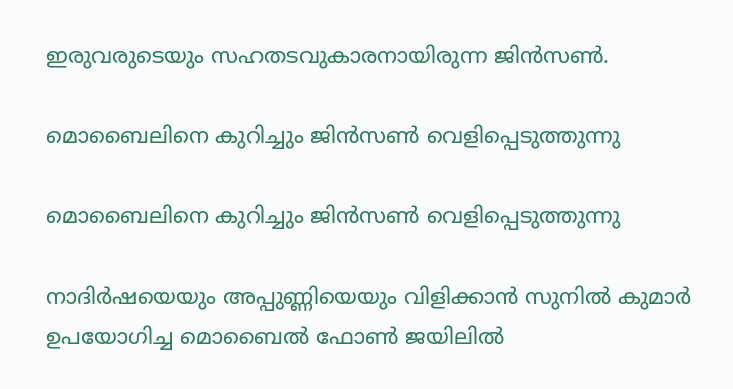ഇരുവരുടെയും സഹതടവുകാരനായിരുന്ന ജിൻസൺ.

മൊബൈലിനെ കുറിച്ചും ജിൻസൺ വെളിപ്പെടുത്തുന്നു

മൊബൈലിനെ കുറിച്ചും ജിൻസൺ വെളിപ്പെടുത്തുന്നു

നാദിർഷയെയും അപ്പുണ്ണിയെയും വിളിക്കാൻ സുനിൽ കുമാർ ഉപയോഗിച്ച മൊബൈൽ ഫോൺ ജയിലിൽ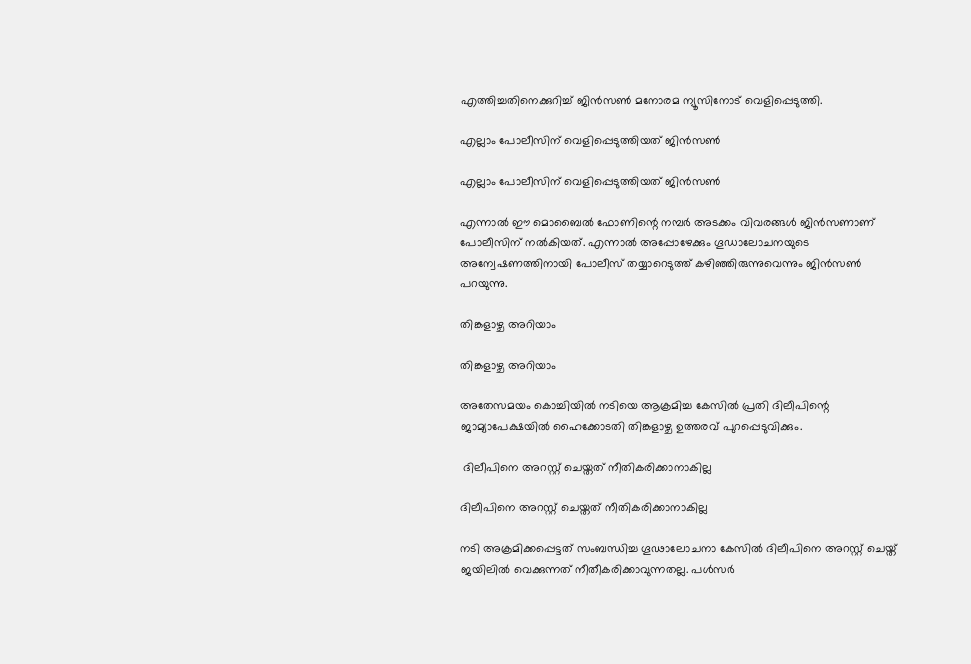എത്തിച്ചതിനെക്കുറിച്ച് ജിൻസൺ മനോരമ ന്യൂസിനോട് വെളിപ്പെടുത്തി.

എല്ലാം പോലീസിന് വെളിപ്പെടുത്തിയത് ജിൻസൺ

എല്ലാം പോലീസിന് വെളിപ്പെടുത്തിയത് ജിൻസൺ

എന്നാൽ ഈ മൊബൈൽ ഫോണിന്റെ നമ്പർ അടക്കം വിവരങ്ങൾ ജിൻസണാണ് പോലീസിന് നൽകിയത്. എന്നാൽ അപ്പോഴേക്കും ഗൂഡാലോചനയുടെ അന്വേഷണത്തിനായി പോലീസ് തയ്യാറെടുത്ത് കഴിഞ്ഞിരുന്നുവെന്നും ജിൻസൺ പറയുന്നു.

തിങ്കളാഴ്ച അറിയാം

തിങ്കളാഴ്ച അറിയാം

അതേസമയം കൊച്ചിയില്‍ നടിയെ ആക്രമിച്ച കേസില്‍ പ്രതി ദിലീപിന്റെ ജാമ്യാപേക്ഷയില്‍ ഹൈക്കോടതി തിങ്കളാഴ്ച ഉത്തരവ് പുറപ്പെടുവിക്കും.

 ദിലീപിനെ അറസ്റ്റ് ചെയ്തത് നീതികരിക്കാനാകില്ല

ദിലീപിനെ അറസ്റ്റ് ചെയ്തത് നീതികരിക്കാനാകില്ല

നടി അക്രമിക്കപ്പെട്ടത് സംബന്ധിച്ച ഗൂഢാലോചനാ കേസില്‍ ദിലീപിനെ അറസ്റ്റ് ചെയ്ത് ജയിലില്‍ വെക്കുന്നത് നീതീകരിക്കാവുന്നതല്ല. പള്‍സര്‍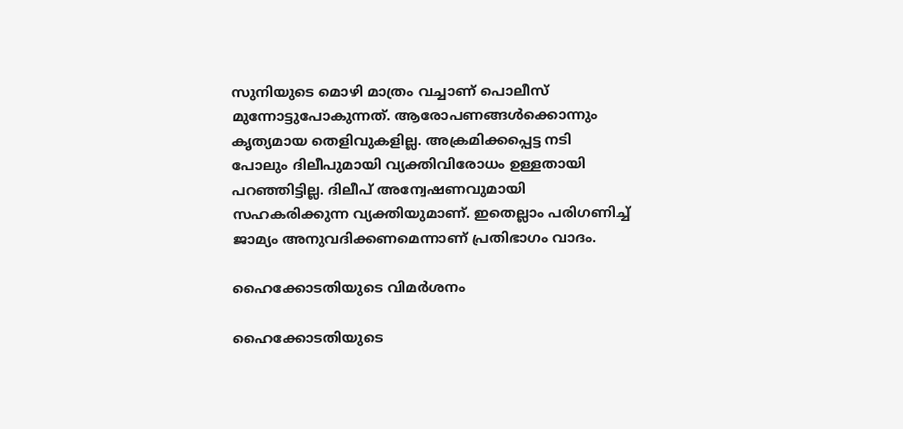സുനിയുടെ മൊഴി മാത്രം വച്ചാണ് പൊലീസ് മുന്നോട്ടുപോകുന്നത്. ആരോപണങ്ങള്‍ക്കൊന്നും കൃത്യമായ തെളിവുകളില്ല. അക്രമിക്കപ്പെട്ട നടി പോലും ദിലീപുമായി വ്യക്തിവിരോധം ഉള്ളതായി പറഞ്ഞിട്ടില്ല. ദിലീപ് അന്വേഷണവുമായി സഹകരിക്കുന്ന വ്യക്തിയുമാണ്. ഇതെല്ലാം പരിഗണിച്ച് ജാമ്യം അനുവദിക്കണമെന്നാണ് പ്രതിഭാഗം വാദം.

ഹൈക്കോടതിയുടെ വിമർശനം

ഹൈക്കോടതിയുടെ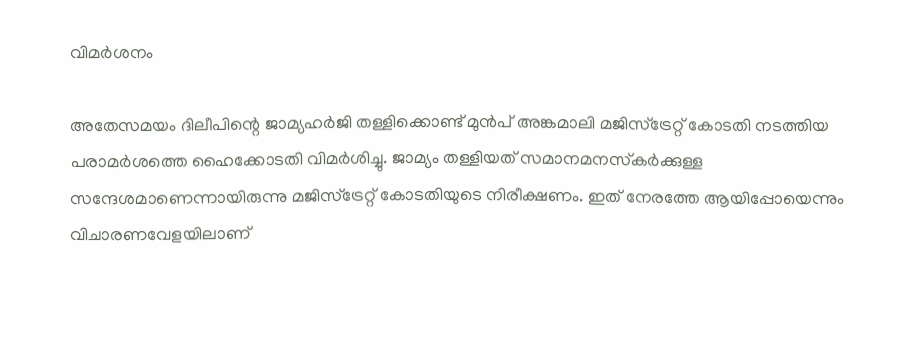വിമർശനം

അതേസമയം ദിലീപിന്റെ ജാമ്യഹര്‍ജി തള്ളിക്കൊണ്ട് മുന്‍പ് അങ്കമാലി മജിസ്‌ട്രേറ്റ് കോടതി നടത്തിയ പരാമര്‍ശത്തെ ഹൈക്കോടതി വിമര്‍ശിച്ചു. ജാമ്യം തള്ളിയത് സമാനമനസ്‌കര്‍ക്കുള്ള സന്ദേശമാണെന്നായിരുന്നു മജിസ്‌ട്രേറ്റ് കോടതിയുടെ നിരീക്ഷണം. ഇത് നേരത്തേ ആയിപ്പോയെന്നും വിചാരണവേളയിലാണ്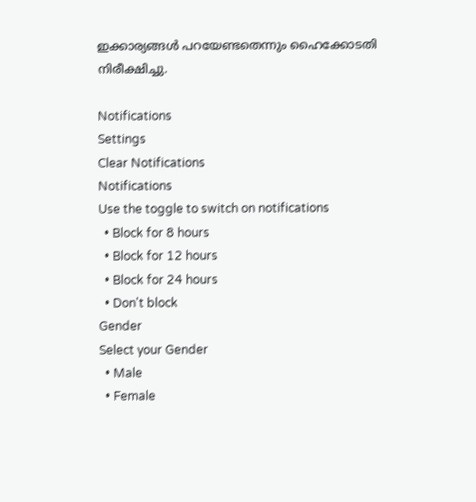ഇക്കാര്യങ്ങള്‍ പറയേണ്ടതെന്നും ഹൈക്കോടതി നിരീക്ഷിച്ചു.

Notifications
Settings
Clear Notifications
Notifications
Use the toggle to switch on notifications
  • Block for 8 hours
  • Block for 12 hours
  • Block for 24 hours
  • Don't block
Gender
Select your Gender
  • Male
  • Female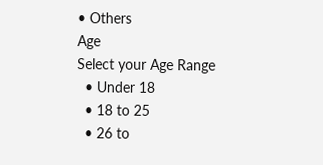• Others
Age
Select your Age Range
  • Under 18
  • 18 to 25
  • 26 to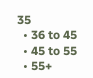35
  • 36 to 45
  • 45 to 55
  • 55+